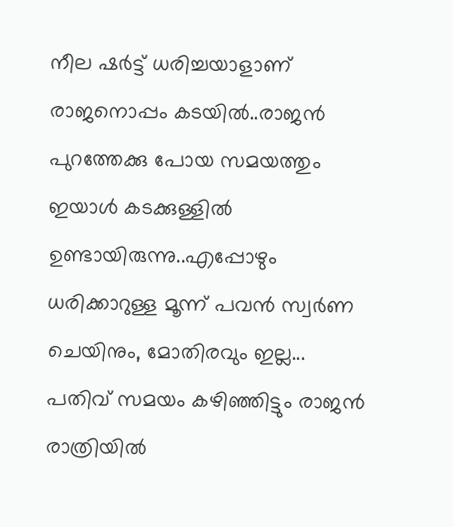നീല ഷർട്ട് ധരിച്ചയാളാണ് രാജനൊപ്പം കടയിൽ..രാജൻ പുറത്തേക്കു പോയ സമയത്തും ഇയാൾ കടക്കുള്ളിൽ ഉണ്ടായിരുന്നു..എപ്പോഴും ധരിക്കാറുള്ള മൂന്ന് പവൻ സ്വർണ ചെയിനും, മോതിരവും ഇല്ല... പതിവ് സമയം കഴിഞ്ഞിട്ടും രാജൻ രാത്രിയിൽ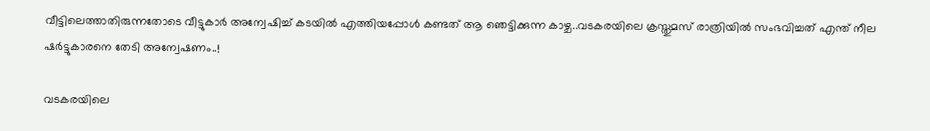വീട്ടിലെത്താതിരുന്നതോടെ വീട്ടുകാർ അന്വേഷിച്ച് കടയിൽ എത്തിയപ്പോൾ കണ്ടത് ആ ഞെട്ടിക്കുന്ന കാഴ്ച..വടകരയിലെ ക്രസ്തുമസ് രാത്രിയിൽ സംഭവിച്ചത് എന്ത് നീല ഷർട്ടുകാരനെ തേടി അന്വേഷണം..!

വടകരയിലെ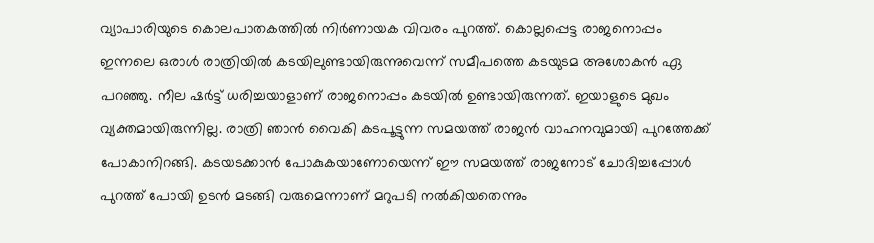വ്യാപാരിയുടെ കൊലപാതകത്തിൽ നിർണായക വിവരം പുറത്ത്. കൊല്ലപ്പെട്ട രാജനൊപ്പം ഇന്നലെ ഒരാൾ രാത്രിയിൽ കടയിലുണ്ടായിരുന്നുവെന്ന് സമീപത്തെ കടയുടമ അശോകൻ ഏ പറഞ്ഞു. നീല ഷർട്ട് ധരിച്ചയാളാണ് രാജനൊപ്പം കടയിൽ ഉണ്ടായിരുന്നത്. ഇയാളുടെ മുഖം വ്യക്തമായിരുന്നില്ല. രാത്രി ഞാൻ വൈകി കടപൂട്ടുന്ന സമയത്ത് രാജൻ വാഹനവുമായി പുറത്തേക്ക് പോകാനിറങ്ങി. കടയടക്കാൻ പോകുകയാണോയെന്ന് ഈ സമയത്ത് രാജനോട് ചോദിച്ചപ്പോൾ പുറത്ത് പോയി ഉടൻ മടങ്ങി വരുമെന്നാണ് മറുപടി നൽകിയതെന്നും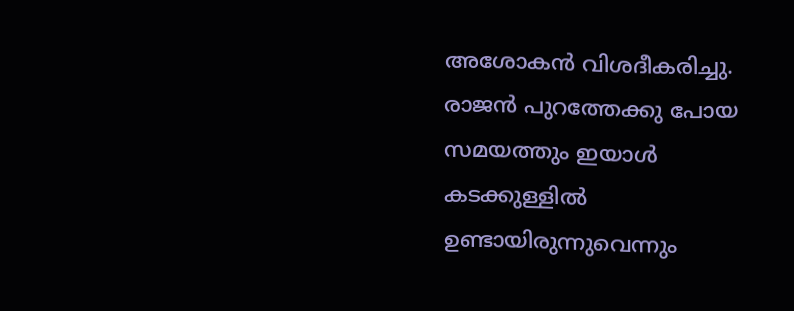അശോകൻ വിശദീകരിച്ചു. രാജൻ പുറത്തേക്കു പോയ സമയത്തും ഇയാൾ കടക്കുള്ളിൽ ഉണ്ടായിരുന്നുവെന്നും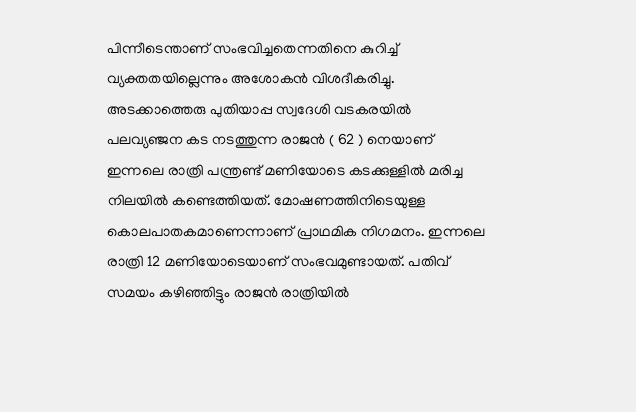പിന്നീടെന്താണ് സംഭവിച്ചതെന്നതിനെ കുറിച്ച് വ്യക്തതയില്ലെന്നും അശോകൻ വിശദീകരിച്ചു.
അടക്കാത്തെരു പുതിയാപ്പ സ്വദേശി വടകരയിൽ പലവ്യഞ്ജന കട നടത്തുന്ന രാജൻ ( 62 ) നെയാണ് ഇന്നലെ രാത്രി പന്ത്രണ്ട് മണിയോടെ കടക്കുള്ളിൽ മരിച്ച നിലയിൽ കണ്ടെത്തിയത്. മോഷണത്തിനിടെയുള്ള കൊലപാതകമാണെന്നാണ് പ്രാഥമിക നിഗമനം. ഇന്നലെ രാത്രി 12 മണിയോടെയാണ് സംഭവമുണ്ടായത്. പതിവ് സമയം കഴിഞ്ഞിട്ടും രാജൻ രാത്രിയിൽ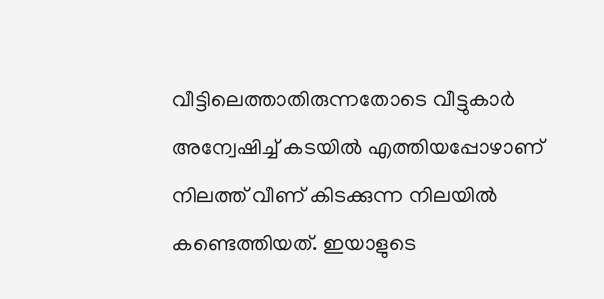വീട്ടിലെത്താതിരുന്നതോടെ വീട്ടുകാർ അന്വേഷിച്ച് കടയിൽ എത്തിയപ്പോഴാണ് നിലത്ത് വീണ് കിടക്കുന്ന നിലയിൽ കണ്ടെത്തിയത്. ഇയാളുടെ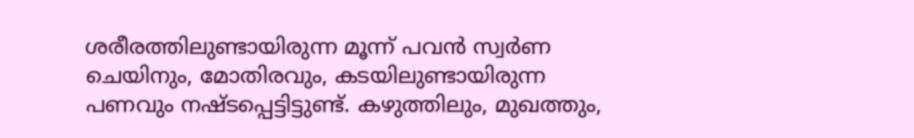ശരീരത്തിലുണ്ടായിരുന്ന മൂന്ന് പവൻ സ്വർണ ചെയിനും, മോതിരവും, കടയിലുണ്ടായിരുന്ന പണവും നഷ്ടപ്പെട്ടിട്ടുണ്ട്. കഴുത്തിലും, മുഖത്തും,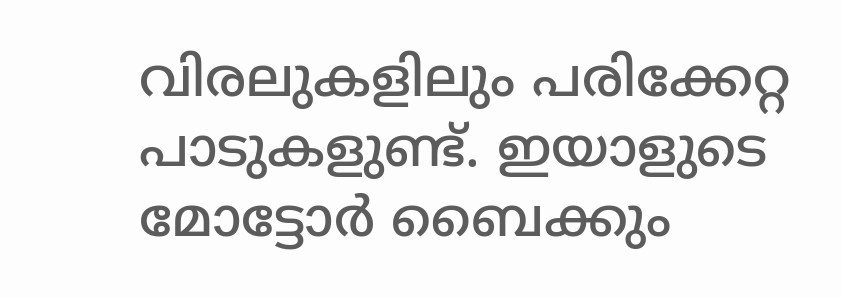വിരലുകളിലും പരിക്കേറ്റ പാടുകളുണ്ട്. ഇയാളുടെ മോട്ടോർ ബൈക്കും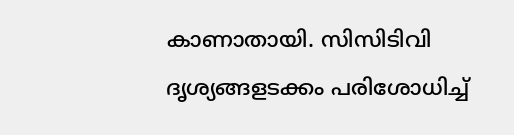കാണാതായി. സിസിടിവി ദൃശ്യങ്ങളടക്കം പരിശോധിച്ച്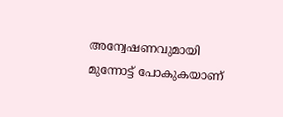അന്വേഷണവുമായി മുന്നോട്ട് പോകുകയാണ്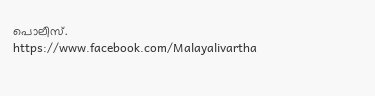പൊലീസ്.
https://www.facebook.com/Malayalivartha